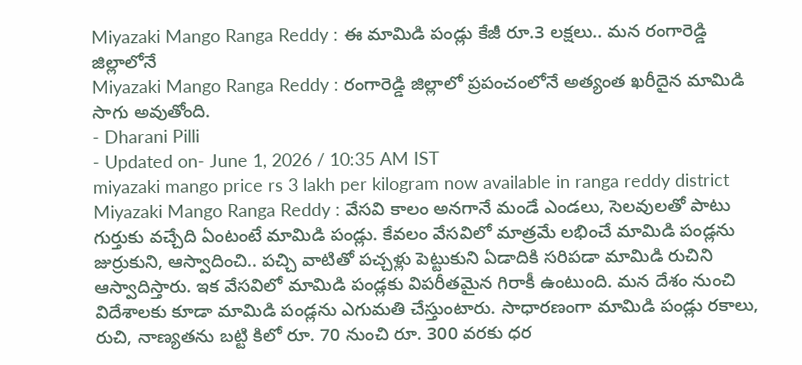Miyazaki Mango Ranga Reddy : ఈ మామిడి పండ్లు కేజీ రూ.3 లక్షలు.. మన రంగారెడ్డి జిల్లాలోనే
Miyazaki Mango Ranga Reddy : రంగారెడ్డి జిల్లాలో ప్రపంచంలోనే అత్యంత ఖరీదైన మామిడి సాగు అవుతోంది.
- Dharani Pilli
- Updated on- June 1, 2026 / 10:35 AM IST
miyazaki mango price rs 3 lakh per kilogram now available in ranga reddy district
Miyazaki Mango Ranga Reddy : వేసవి కాలం అనగానే మండే ఎండలు, సెలవులతో పాటు గుర్తుకు వచ్చేది ఏంటంటే మామిడి పండ్లు. కేవలం వేసవిలో మాత్రమే లభించే మామిడి పండ్లను జుర్రుకుని, ఆస్వాదించి.. పచ్చి వాటితో పచ్చళ్లు పెట్టుకుని ఏడాదికి సరిపడా మామిడి రుచిని ఆస్వాదిస్తారు. ఇక వేసవిలో మామిడి పండ్లకు విపరీతమైన గిరాకీ ఉంటుంది. మన దేశం నుంచి విదేశాలకు కూడా మామిడి పండ్లను ఎగుమతి చేస్తుంటారు. సాధారణంగా మామిడి పండ్లు రకాలు, రుచి, నాణ్యతను బట్టి కిలో రూ. 70 నుంచి రూ. 300 వరకు ధర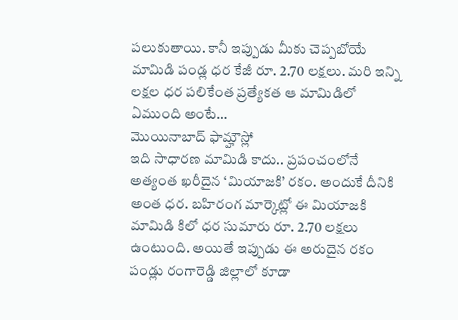పలుకుతాయి. కానీ ఇప్పుడు మీకు చెప్పబోయే మామిడి పండ్ల ధర కేజీ రూ. 2.70 లక్షలు. మరి ఇన్ని లక్షల ధర పలికేంత ప్రత్యేకత ఆ మామిడిలో ఏముంది అంటే…
మొయినాబాద్ ఫామ్హౌస్లో
ఇది సాధారణ మామిడి కాదు.. ప్రపంచంలోనే అత్యంత ఖరీదైన ‘మియాజకి’ రకం. అందుకే దీనికి అంత ధర. బహిరంగ మార్కెట్లో ఈ మియాజకి మామిడి కిలో ధర సుమారు రూ. 2.70 లక్షలు ఉంటుంది. అయితే ఇప్పుడు ఈ అరుదైన రకం పండ్లు రంగారెడ్డి జిల్లాలో కూడా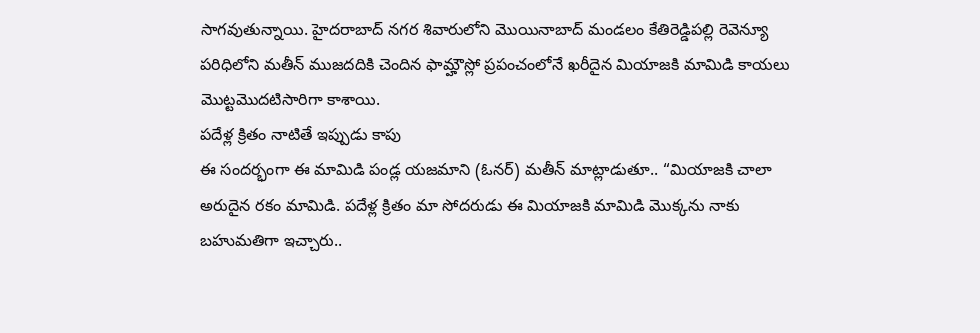సాగవుతున్నాయి. హైదరాబాద్ నగర శివారులోని మొయినాబాద్ మండలం కేతిరెడ్డిపల్లి రెవెన్యూ పరిధిలోని మతీన్ ముజదదికి చెందిన ఫామ్హౌస్లో ప్రపంచంలోనే ఖరీదైన మియాజకి మామిడి కాయలు మొట్టమొదటిసారిగా కాశాయి.
పదేళ్ల క్రితం నాటితే ఇప్పుడు కాపు
ఈ సందర్భంగా ఈ మామిడి పండ్ల యజమాని (ఓనర్) మతీన్ మాట్లాడుతూ.. “మియాజకి చాలా అరుదైన రకం మామిడి. పదేళ్ల క్రితం మా సోదరుడు ఈ మియాజకి మామిడి మొక్కను నాకు బహుమతిగా ఇచ్చారు..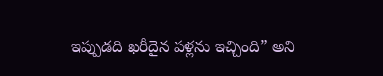ఇప్పుడది ఖరీదైన పళ్లను ఇచ్చింది” అని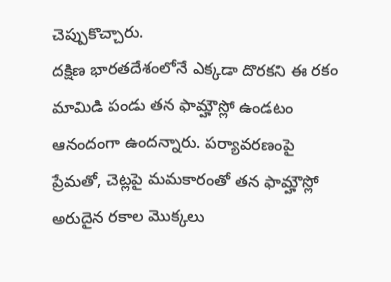చెప్పుకొచ్చారు.
దక్షిణ భారతదేశంలోనే ఎక్కడా దొరకని ఈ రకం మామిడి పండు తన ఫామ్హౌస్లో ఉండటం ఆనందంగా ఉందన్నారు. పర్యావరణంపై ప్రేమతో, చెట్లపై మమకారంతో తన ఫామ్హౌస్లో అరుదైన రకాల మొక్కలు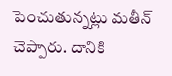పెంచుతున్నట్లు మతీన్ చెప్పారు. దానికి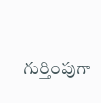గుర్తింపుగా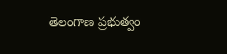తెలంగాణ ప్రభుత్వం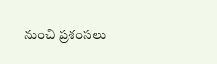నుంచి ప్రశంసలు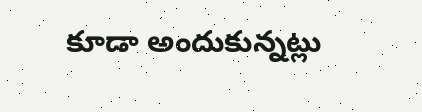కూడా అందుకున్నట్లు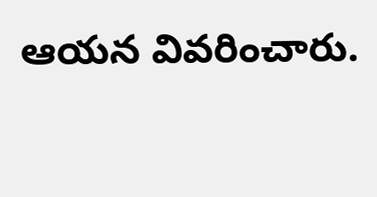ఆయన వివరించారు.